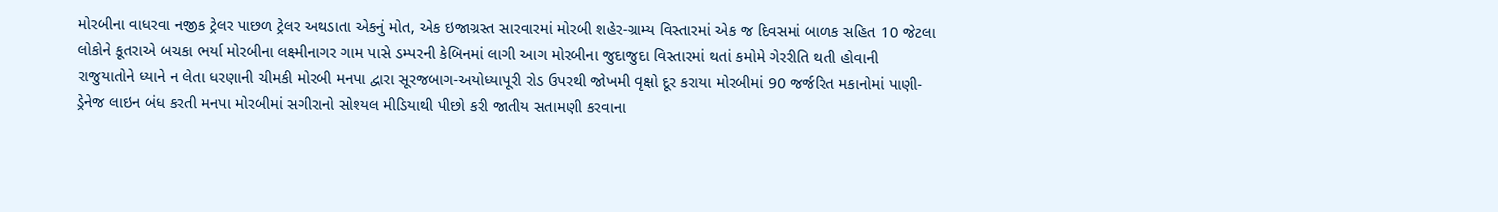મોરબીના વાધરવા નજીક ટ્રેલર પાછળ ટ્રેલર અથડાતા એકનું મોત, એક ઇજાગ્રસ્ત સારવારમાં મોરબી શહેર-ગ્રામ્ય વિસ્તારમાં એક જ દિવસમાં બાળક સહિત 10 જેટલા લોકોને કૂતરાએ બચકા ભર્યા મોરબીના લક્ષ્મીનાગર ગામ પાસે ડમ્પરની કેબિનમાં લાગી આગ મોરબીના જુદાજુદા વિસ્તારમાં થતાં કમોમે ગેરરીતિ થતી હોવાની રાજુયાતોને ધ્યાને ન લેતા ધરણાની ચીમકી મોરબી મનપા દ્વારા સૂરજબાગ-અયોધ્યાપૂરી રોડ ઉપરથી જોખમી વૃક્ષો દૂર કરાયા મોરબીમાં 90 જર્જરિત મકાનોમાં પાણી-ડ્રેનેજ લાઇન બંધ કરતી મનપા મોરબીમાં સગીરાનો સોશ્યલ મીડિયાથી પીછો કરી જાતીય સતામણી કરવાના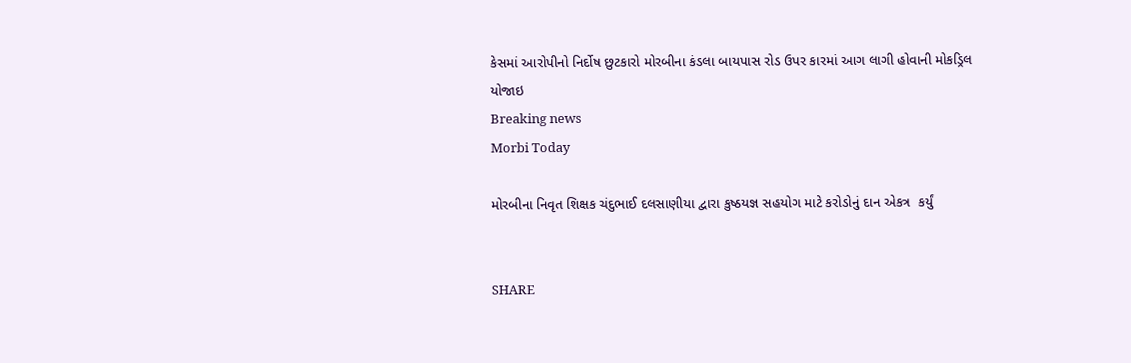કેસમાં આરોપીનો નિર્દોષ છુટકારો મોરબીના કંડલા બાયપાસ રોડ ઉપર કારમાં આગ લાગી હોવાની મોકડ્રિલ યોજાઇ
Breaking news
Morbi Today

મોરબીના નિવૃત શિક્ષક ચંદુભાઈ દલસાણીયા દ્વારા કુષ્ઠયજ્ઞ સહયોગ માટે કરોડોનું દાન એકત્ર  કર્યું


SHARE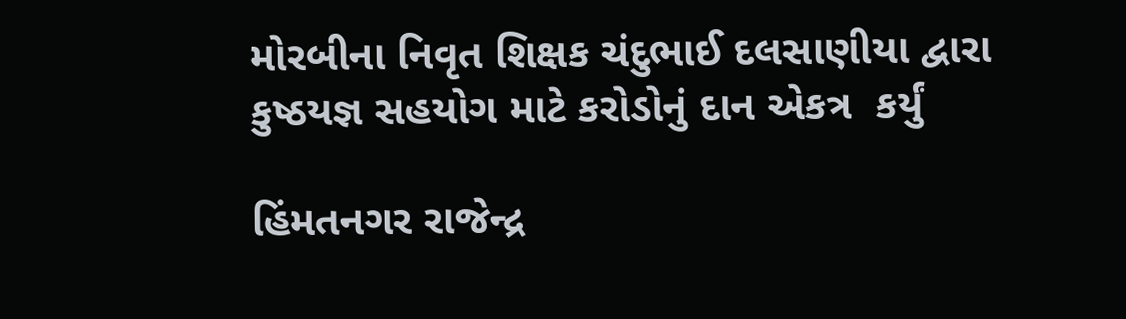મોરબીના નિવૃત શિક્ષક ચંદુભાઈ દલસાણીયા દ્વારા કુષ્ઠયજ્ઞ સહયોગ માટે કરોડોનું દાન એકત્ર  કર્યું

હિંમતનગર રાજેન્દ્ર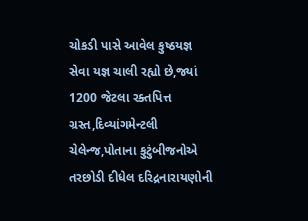ચોકડી પાસે આવેલ કુષ્ઠયજ્ઞ સેવા યજ્ઞ ચાલી રહ્યો છે,જ્યાં 1200 જેટલા રક્તપિત્ત ગ્રસ્ત,દિવ્યાંગમેન્ટલી ચેલેન્જ,પોતાના કુટુંબીજનોએ તરછોડી દીધેલ દરિદ્રનારાયણોની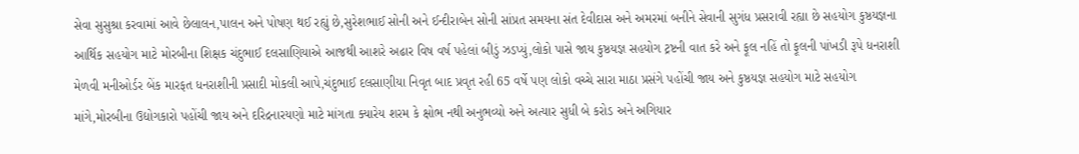સેવા સુસુશ્રા કરવામાં આવે છેલાલન,પાલન અને પોષણ થઈ રહ્યું છે,સુરેશભાઈ સોની અને ઈન્દીરાબેન સોની સાંપ્રત સમયના સંત દેવીદાસ અને અમરમાં બનીને સેવાની સુગંધ પ્રસરાવી રહ્યા છે સહયોગ કુષ્ઠયજ્ઞના આર્થિક સહયોગ માટે મોરબીના શિક્ષક ચંદુભાઈ દલસાણિયાએ આજથી આશરે અઢાર વિષ વર્ષ પહેલાં બીડું ઝડપ્યું,લોકો પાસે જાય કુષ્ઠયજ્ઞ સહયોગ ટ્રષ્ટની વાત કરે અને ફૂલ નહિં તો ફૂલની પાંખડી રૂપે ધનરાશી મેળવી મનીઓર્ડર બેંક મારફત ધનરાશીની પ્રસાદી મોકલી આપે,ચંદુભાઈ દલસાણીયા નિવૃત બાદ પ્રવૃત રહી 65 વર્ષે પણ લોકો વચ્ચે સારા માઠા પ્રસંગે પહોંચી જાય અને કુષ્ઠયજ્ઞ સહયોગ માટે સહયોગ માંગે,મોરબીના ઉદ્યોગકારો પહોંચી જાય અને દરિદ્રનારયણો માટે માંગતા ક્યારેય શરમ કે ક્ષોભ નથી અનુભવ્યો અને અત્યાર સુધી બે કરોડ અને અગિયાર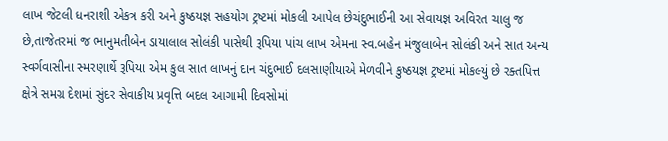લાખ જેટલી ધનરાશી એકત્ર કરી અને કુષ્ઠયજ્ઞ સહયોગ ટ્રષ્ટમાં મોકલી આપેલ છેચંદુભાઈની આ સેવાયજ્ઞ અવિરત ચાલુ જ છે,તાજેતરમાં જ ભાનુમતીબેન ડાયાલાલ સોલંકી પાસેથી રૂપિયા પાંચ લાખ એમના સ્વ.બહેન મંજુલાબેન સોલંકી અને સાત અન્ય સ્વર્ગવાસીના સ્મરણાર્થે રૂપિયા એમ કુલ સાત લાખનું દાન ચંદુભાઈ દલસાણીયાએ મેળવીને કુષ્ઠયજ્ઞ ટ્રષ્ટમાં મોકલ્યું છે રક્તપિત્ત ક્ષેત્રે સમગ્ર દેશમાં સુંદર સેવાકીય પ્રવૃત્તિ બદલ આગામી દિવસોમાં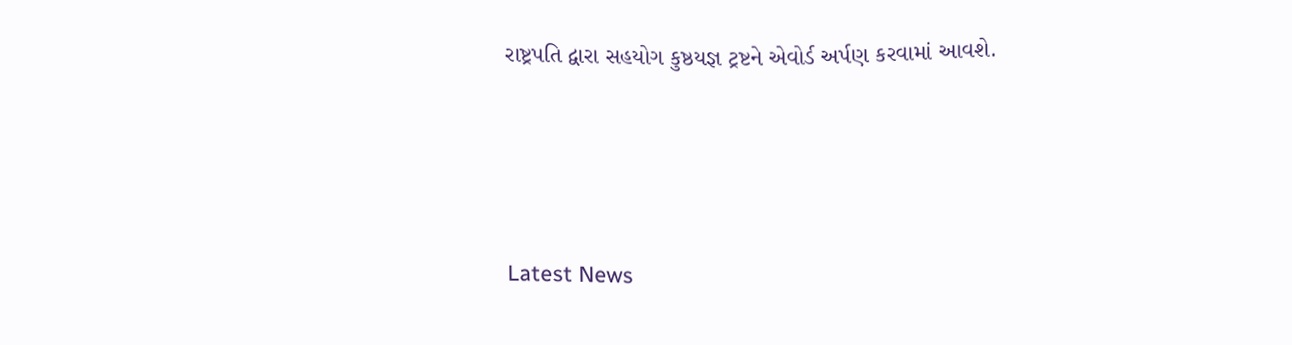રાષ્ટ્રપતિ દ્વારા સહયોગ કુષ્ઠયજ્ઞ ટ્રષ્ટને એવોર્ડ અર્પણ કરવામાં આવશે.






Latest News